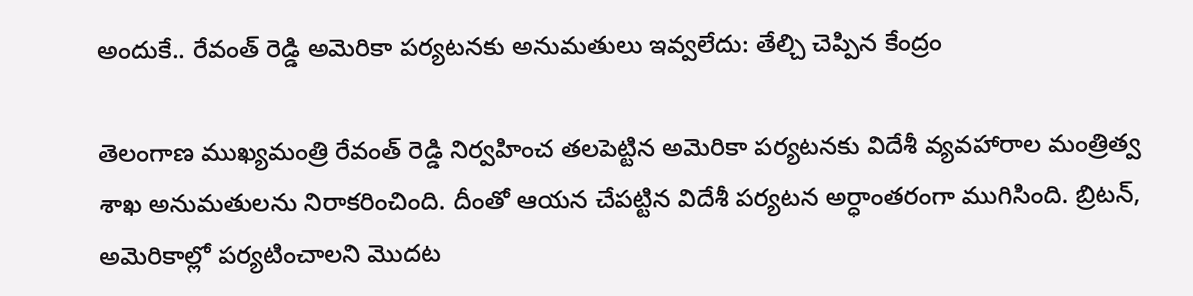అందుకే.. రేవంత్ రెడ్డి అమెరికా పర్యటనకు అనుమతులు ఇవ్వలేదు: తేల్చి చెప్పిన కేంద్రం

తెలంగాణ ముఖ్యమంత్రి రేవంత్ రెడ్డి నిర్వహించ తలపెట్టిన అమెరికా పర్యటనకు విదేశీ వ్యవహారాల మంత్రిత్వ శాఖ అనుమతులను నిరాకరించింది. దీంతో ఆయన చేపట్టిన విదేశీ పర్యటన అర్ధాంతరంగా ముగిసింది. బ్రిటన్, అమెరికాల్లో పర్యటించాలని మొదట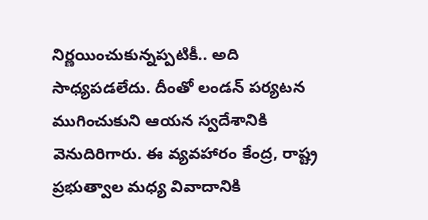నిర్ణయించుకున్నప్పటికీ.. అది సాధ్యపడలేదు. దీంతో లండన్ పర్యటన ముగించుకుని ఆయన స్వదేశానికి వెనుదిరిగారు. ఈ వ్యవహారం కేంద్ర, రాష్ట్ర ప్రభుత్వాల మధ్య వివాదానికి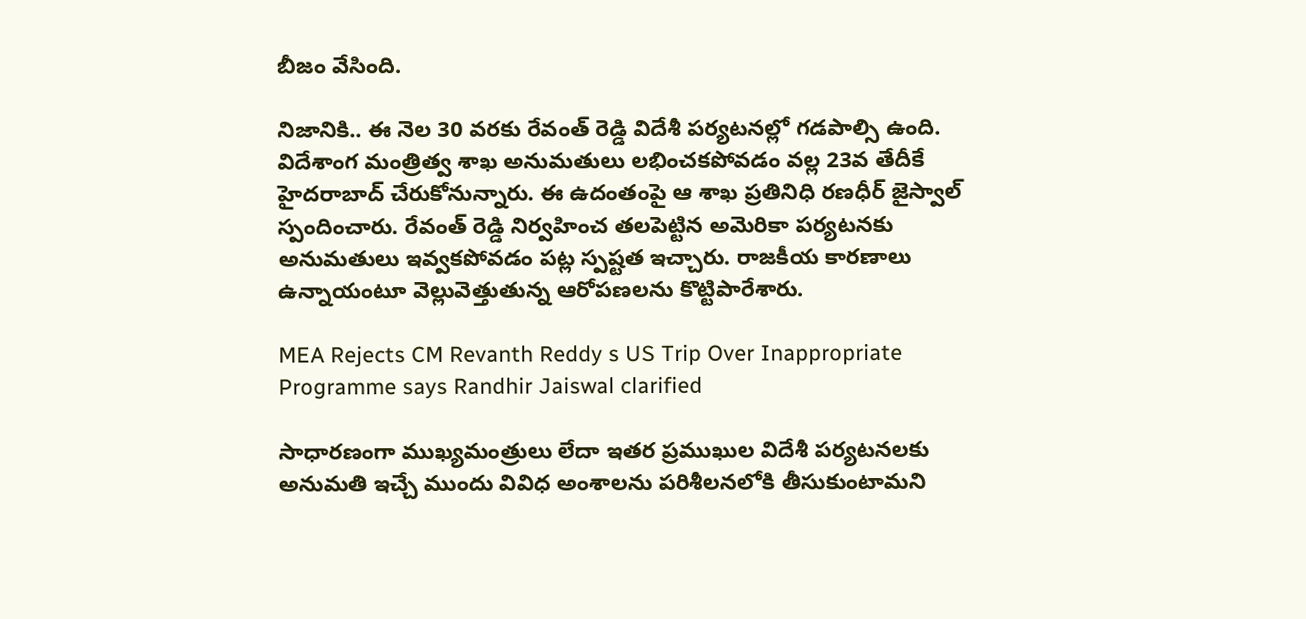బీజం వేసింది.

నిజానికి.. ఈ నెల 30 వరకు రేవంత్ రెడ్డి విదేశీ పర్యటనల్లో గడపాల్సి ఉంది. విదేశాంగ మంత్రిత్వ శాఖ అనుమతులు లభించకపోవడం వల్ల 23వ తేదీకే హైదరాబాద్ చేరుకోనున్నారు. ఈ ఉదంతంపై ఆ శాఖ ప్రతినిధి రణధీర్ జైస్వాల్ స్పందించారు. రేవంత్ రెడ్డి నిర్వహించ తలపెట్టిన అమెరికా పర్యటనకు అనుమతులు ఇవ్వకపోవడం పట్ల స్పష్టత ఇచ్చారు. రాజకీయ కారణాలు ఉన్నాయంటూ వెల్లువెత్తుతున్న ఆరోపణలను కొట్టిపారేశారు.

MEA Rejects CM Revanth Reddy s US Trip Over Inappropriate Programme says Randhir Jaiswal clarified

సాధారణంగా ముఖ్యమంత్రులు లేదా ఇతర ప్రముఖుల విదేశీ పర్యటనలకు అనుమతి ఇచ్చే ముందు వివిధ అంశాలను పరిశీలనలోకి తీసుకుంటామని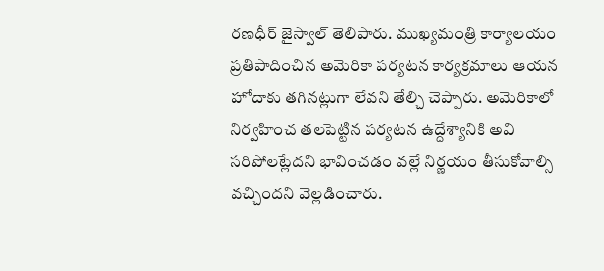రణధీర్ జైస్వాల్ తెలిపారు. ముఖ్యమంత్రి కార్యాలయం ప్రతిపాదించిన అమెరికా పర్యటన కార్యక్రమాలు ఆయన హోదాకు తగినట్లుగా లేవని తేల్చి చెప్పారు. అమెరికాలో నిర్వహించ తలపెట్టిన పర్యటన ఉద్దేశ్యానికి అవి సరిపోలట్లేదని భావించడం వల్లే నిర్ణయం తీసుకోవాల్సి వచ్చిందని వెల్లడించారు.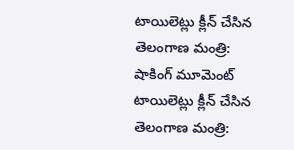టాయిలెట్లు క్లీన్ చేసిన తెలంగాణ మంత్రి: షాకింగ్ మూమెంట్
టాయిలెట్లు క్లీన్ చేసిన తెలంగాణ మంత్రి: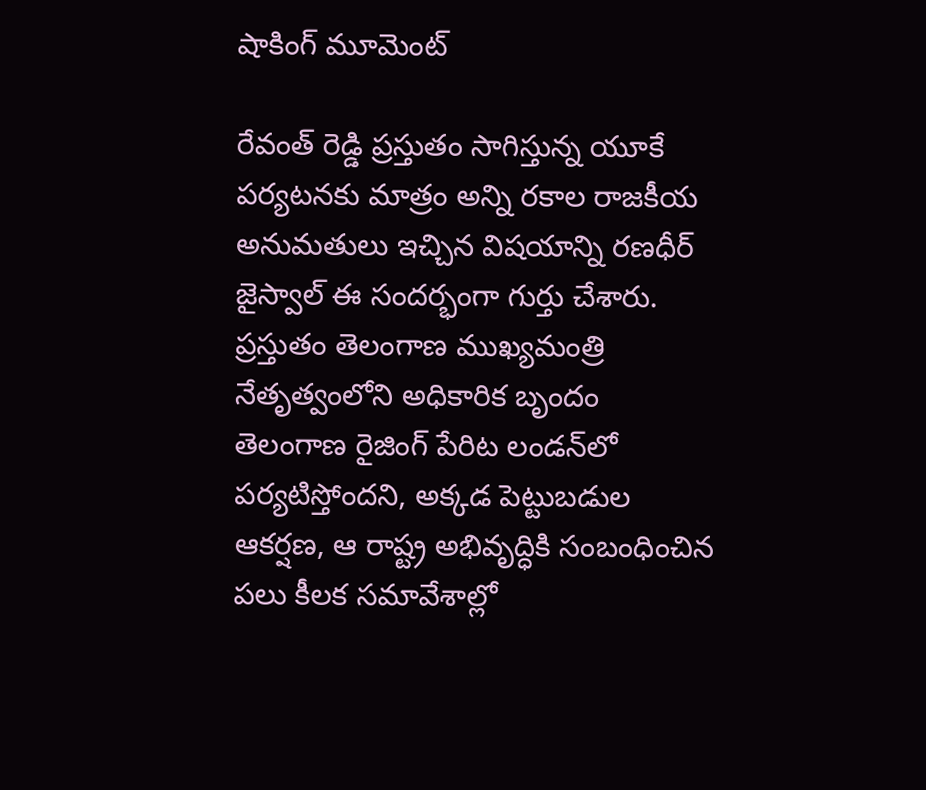షాకింగ్ మూమెంట్

రేవంత్ రెడ్డి ప్రస్తుతం సాగిస్తున్న యూకే పర్యటనకు మాత్రం అన్ని రకాల రాజకీయ అనుమతులు ఇచ్చిన విషయాన్ని రణధీర్ జైస్వాల్ ఈ సందర్భంగా గుర్తు చేశారు. ప్రస్తుతం తెలంగాణ ముఖ్యమంత్రి నేతృత్వంలోని అధికారిక బృందం తెలంగాణ రైజింగ్ పేరిట లండన్‌లో పర్యటిస్తోందని, అక్కడ పెట్టుబడుల ఆకర్షణ, ఆ రాష్ట్ర అభివృద్ధికి సంబంధించిన పలు కీలక సమావేశాల్లో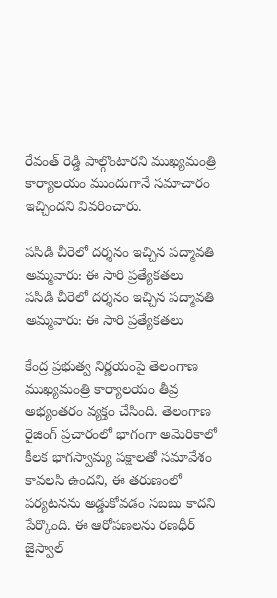రేవంత్ రెడ్డి పాల్గొంటారని ముఖ్యమంత్రి కార్యాలయం ముందుగానే సమాచారం ఇచ్చిందని వివరించారు.

పసిడి చీరెలో దర్శనం ఇచ్చిన పద్మావతి అమ్మవారు: ఈ సారి ప్రత్యేకతలు
పసిడి చీరెలో దర్శనం ఇచ్చిన పద్మావతి అమ్మవారు: ఈ సారి ప్రత్యేకతలు

కేంద్ర ప్రభుత్వ నిర్ణయంపై తెలంగాణ ముఖ్యమంత్రి కార్యాలయం తీవ్ర అభ్యంతరం వ్యక్తం చేసింది. తెలంగాణ రైజింగ్ ప్రచారంలో భాగంగా అమెరికాలో కీలక భాగస్వామ్య పక్షాలతో సమావేశం కావలసి ఉందని, ఈ తరుణంలో పర్యటనను అడ్డుకోవడం సబబు కాదని పేర్కొంది. ఈ ఆరోపణలను రణధీర్ జైస్వాల్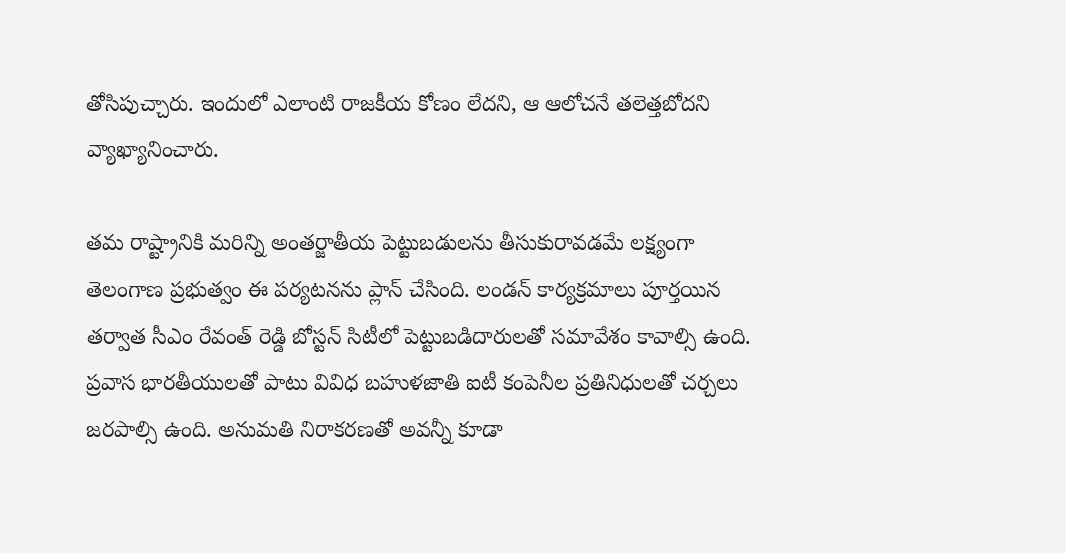తోసిపుచ్చారు. ఇందులో ఎలాంటి రాజకీయ కోణం లేదని, ఆ ఆలోచనే తలెత్తబోదని వ్యాఖ్యానించారు.

తమ రాష్ట్రానికి మరిన్ని అంతర్జాతీయ పెట్టుబడులను తీసుకురావడమే లక్ష్యంగా తెలంగాణ ప్రభుత్వం ఈ పర్యటనను ప్లాన్ చేసింది. లండన్ కార్యక్రమాలు పూర్తయిన తర్వాత సీఎం రేవంత్ రెడ్డి బోస్టన్ సిటీలో పెట్టుబడిదారులతో సమావేశం కావాల్సి ఉంది. ప్రవాస భారతీయులతో పాటు వివిధ బహుళజాతి ఐటీ కంపెనీల ప్రతినిధులతో చర్చలు జరపాల్సి ఉంది. అనుమతి నిరాకరణతో అవన్నీ కూడా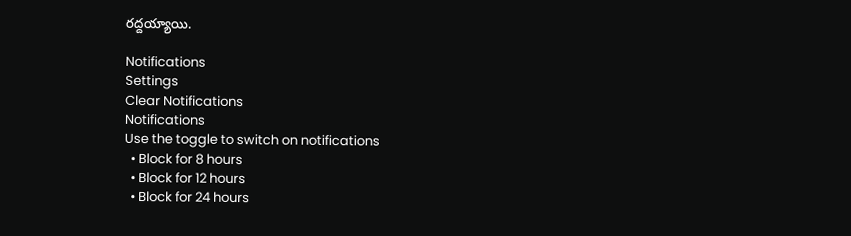రద్దయ్యాయి.

Notifications
Settings
Clear Notifications
Notifications
Use the toggle to switch on notifications
  • Block for 8 hours
  • Block for 12 hours
  • Block for 24 hours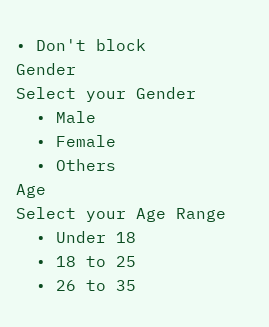• Don't block
Gender
Select your Gender
  • Male
  • Female
  • Others
Age
Select your Age Range
  • Under 18
  • 18 to 25
  • 26 to 35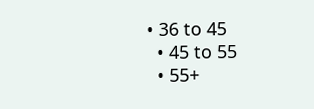• 36 to 45
  • 45 to 55
  • 55+